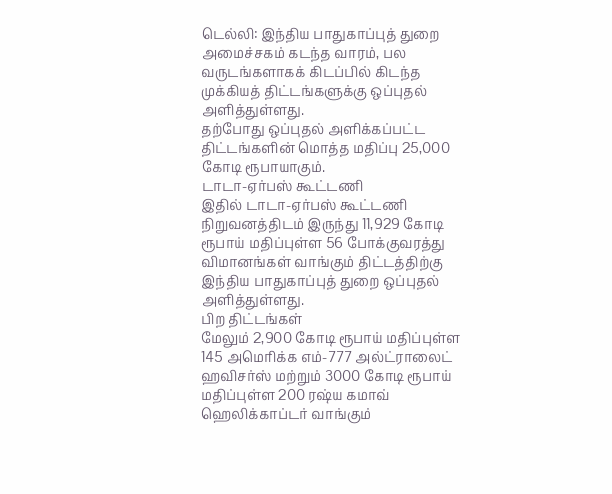டெல்லி: இந்திய பாதுகாப்புத் துறை அமைச்சகம் கடந்த வாரம், பல வருடங்களாகக் கிடப்பில் கிடந்த முக்கியத் திட்டங்களுக்கு ஒப்புதல் அளித்துள்ளது.
தற்போது ஒப்புதல் அளிக்கப்பட்ட திட்டங்களின் மொத்த மதிப்பு 25,000 கோடி ரூபாயாகும்.
டாடா-ஏர்பஸ் கூட்டணி
இதில் டாடா-ஏர்பஸ் கூட்டணி நிறுவனத்திடம் இருந்து 11,929 கோடி ரூபாய் மதிப்புள்ள 56 போக்குவரத்து விமானங்கள் வாங்கும் திட்டத்திற்கு இந்திய பாதுகாப்புத் துறை ஒப்புதல் அளித்துள்ளது.
பிற திட்டங்கள்
மேலும் 2,900 கோடி ரூபாய் மதிப்புள்ள 145 அமெரிக்க எம்-777 அல்ட்ராலைட் ஹவிசர்ஸ் மற்றும் 3000 கோடி ரூபாய் மதிப்புள்ள 200 ரஷ்ய கமாவ் ஹெலிக்காப்டர் வாங்கும்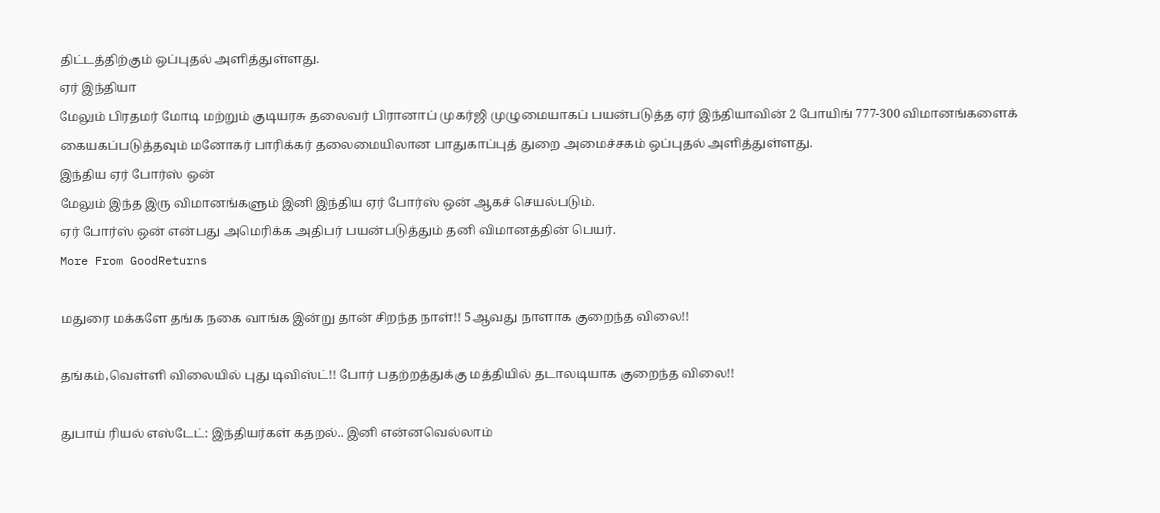திட்டத்திற்கும் ஒப்புதல் அளித்துள்ளது.
ஏர் இந்தியா
மேலும் பிரதமர் மோடி மற்றும் குடியரசு தலைவர் பிரானாப் முகர்ஜி முழுமையாகப் பயன்படுத்த ஏர் இந்தியாவின் 2 போயிங் 777-300 விமானங்களைக் கையகப்படுத்தவும் மனோகர் பாரிக்கர் தலைமையிலான பாதுகாப்புத் துறை அமைச்சகம் ஒப்புதல் அளித்துள்ளது.
இந்திய ஏர் போர்ஸ் ஒன்
மேலும் இந்த இரு விமானங்களும் இனி இந்திய ஏர் போர்ஸ் ஒன் ஆகச் செயல்படும்.
ஏர் போர்ஸ் ஒன் என்பது அமெரிக்க அதிபர் பயன்படுத்தும் தனி விமானத்தின் பெயர்.
More From GoodReturns

மதுரை மக்களே தங்க நகை வாங்க இன்று தான் சிறந்த நாள்!! 5ஆவது நாளாக குறைந்த விலை!!

தங்கம்,வெள்ளி விலையில் புது டிவிஸ்ட்!! போர் பதற்றத்துக்கு மத்தியில் தடாலடியாக குறைந்த விலை!!

துபாய் ரியல் எஸ்டேட்: இந்தியர்கள் கதறல்.. இனி என்னவெல்லாம்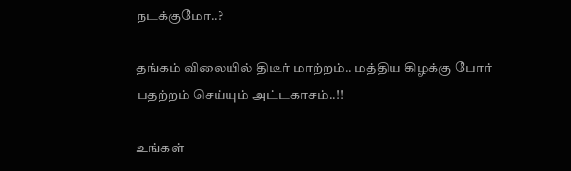நடக்குமோ..?

தங்கம் விலையில் திடீர் மாற்றம்.. மத்திய கிழக்கு போர் பதற்றம் செய்யும் அட்டகாசம்..!!

உங்கள்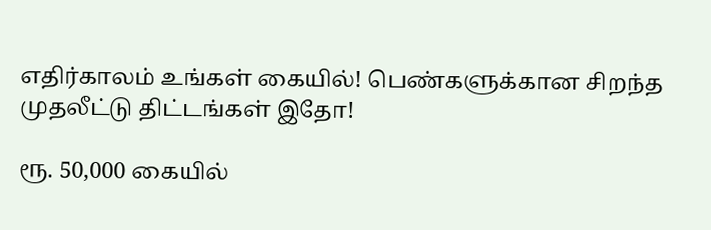எதிர்காலம் உங்கள் கையில்! பெண்களுக்கான சிறந்த முதலீட்டு திட்டங்கள் இதோ!

ரூ. 50,000 கையில்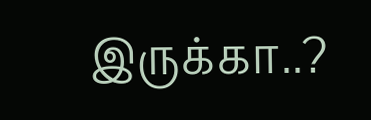இருக்கா..?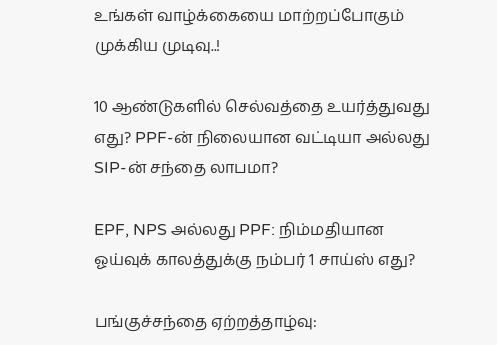உங்கள் வாழ்க்கையை மாற்றப்போகும் முக்கிய முடிவு..!

10 ஆண்டுகளில் செல்வத்தை உயர்த்துவது எது? PPF-ன் நிலையான வட்டியா அல்லது SIP-ன் சந்தை லாபமா?

EPF, NPS அல்லது PPF: நிம்மதியான ஓய்வுக் காலத்துக்கு நம்பர் 1 சாய்ஸ் எது?

பங்குச்சந்தை ஏற்றத்தாழ்வு: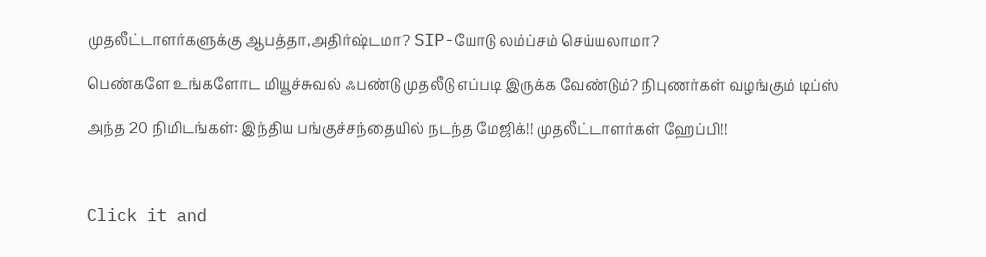முதலீட்டாளர்களுக்கு ஆபத்தா,அதிர்ஷ்டமா? SIP-யோடு லம்ப்சம் செய்யலாமா?

பெண்களே உங்களோட மியூச்சுவல் ஃபண்டு முதலீடு எப்படி இருக்க வேண்டும்? நிபுணர்கள் வழங்கும் டிப்ஸ்

அந்த 20 நிமிடங்கள்: இந்திய பங்குச்சந்தையில் நடந்த மேஜிக்!! முதலீட்டாளர்கள் ஹேப்பி!!



Click it and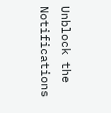Unblock the Notifications